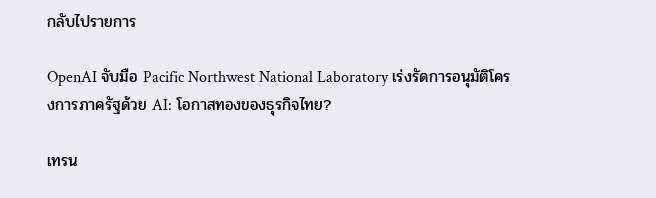กลับไปรายการ

OpenAI จับมือ Pacific Northwest National Laboratory เร่งรัดการอนุมัติโครงการภาครัฐด้วย AI: โอกาสทองของธุรกิจไทย?

เทรน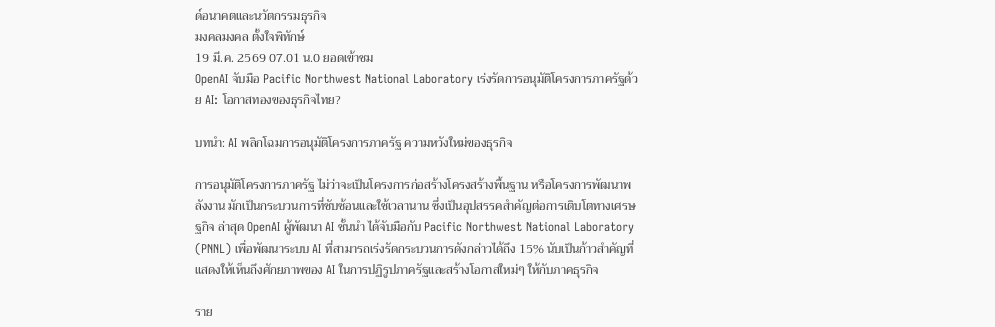ด์อนาคตและนวัตกรรมธุรกิจ
มงคลมงคล ตั้งใจพิทักษ์
19 มี.ค. 2569 07.01 น.0 ยอดเข้าชม
OpenAI จับมือ Pacific Northwest National Laboratory เร่งรัดการอนุมัติโครงการภาครัฐด้วย AI: โอกาสทองของธุรกิจไทย?

บทนำ: AI พลิกโฉมการอนุมัติโครงการภาครัฐ ความหวังใหม่ของธุรกิจ

การอนุมัติโครงการภาครัฐ ไม่ว่าจะเป็นโครงการก่อสร้างโครงสร้างพื้นฐาน หรือโครงการพัฒนาพลังงาน มักเป็นกระบวนการที่ซับซ้อนและใช้เวลานาน ซึ่งเป็นอุปสรรคสำคัญต่อการเติบโตทางเศรษฐกิจ ล่าสุด OpenAI ผู้พัฒนา AI ชั้นนำ ได้จับมือกับ Pacific Northwest National Laboratory (PNNL) เพื่อพัฒนาระบบ AI ที่สามารถเร่งรัดกระบวนการดังกล่าวได้ถึง 15% นับเป็นก้าวสำคัญที่แสดงให้เห็นถึงศักยภาพของ AI ในการปฏิรูปภาครัฐและสร้างโอกาสใหม่ๆ ให้กับภาคธุรกิจ

ราย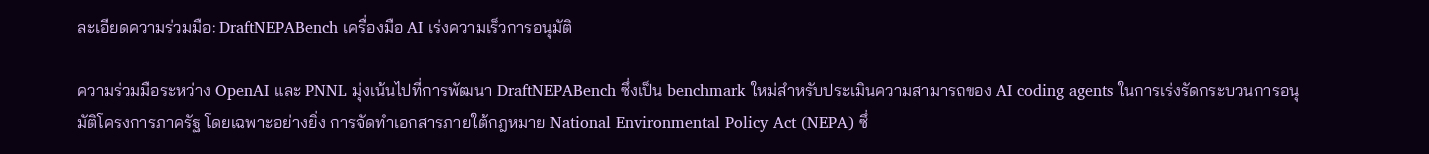ละเอียดความร่วมมือ: DraftNEPABench เครื่องมือ AI เร่งความเร็วการอนุมัติ

ความร่วมมือระหว่าง OpenAI และ PNNL มุ่งเน้นไปที่การพัฒนา DraftNEPABench ซึ่งเป็น benchmark ใหม่สำหรับประเมินความสามารถของ AI coding agents ในการเร่งรัดกระบวนการอนุมัติโครงการภาครัฐ โดยเฉพาะอย่างยิ่ง การจัดทำเอกสารภายใต้กฎหมาย National Environmental Policy Act (NEPA) ซึ่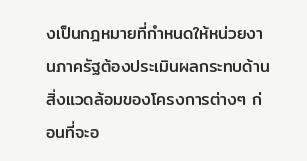งเป็นกฎหมายที่กำหนดให้หน่วยงานภาครัฐต้องประเมินผลกระทบด้านสิ่งแวดล้อมของโครงการต่างๆ ก่อนที่จะอ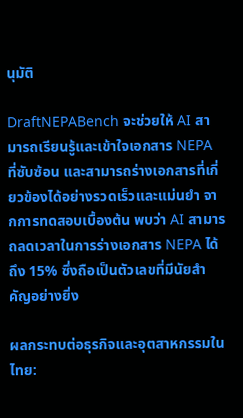นุมัติ

DraftNEPABench จะช่วยให้ AI สามารถเรียนรู้และเข้าใจเอกสาร NEPA ที่ซับซ้อน และสามารถร่างเอกสารที่เกี่ยวข้องได้อย่างรวดเร็วและแม่นยำ จากการทดสอบเบื้องต้น พบว่า AI สามารถลดเวลาในการร่างเอกสาร NEPA ได้ถึง 15% ซึ่งถือเป็นตัวเลขที่มีนัยสำคัญอย่างยิ่ง

ผลกระทบต่อธุรกิจและอุตสาหกรรมในไทย: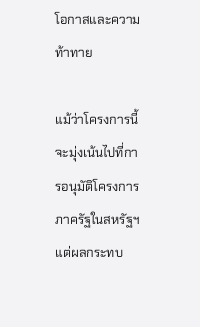โอกาสและความท้าทาย

แม้ว่าโครงการนี้จะมุ่งเน้นไปที่การอนุมัติโครงการภาครัฐในสหรัฐฯ แต่ผลกระทบ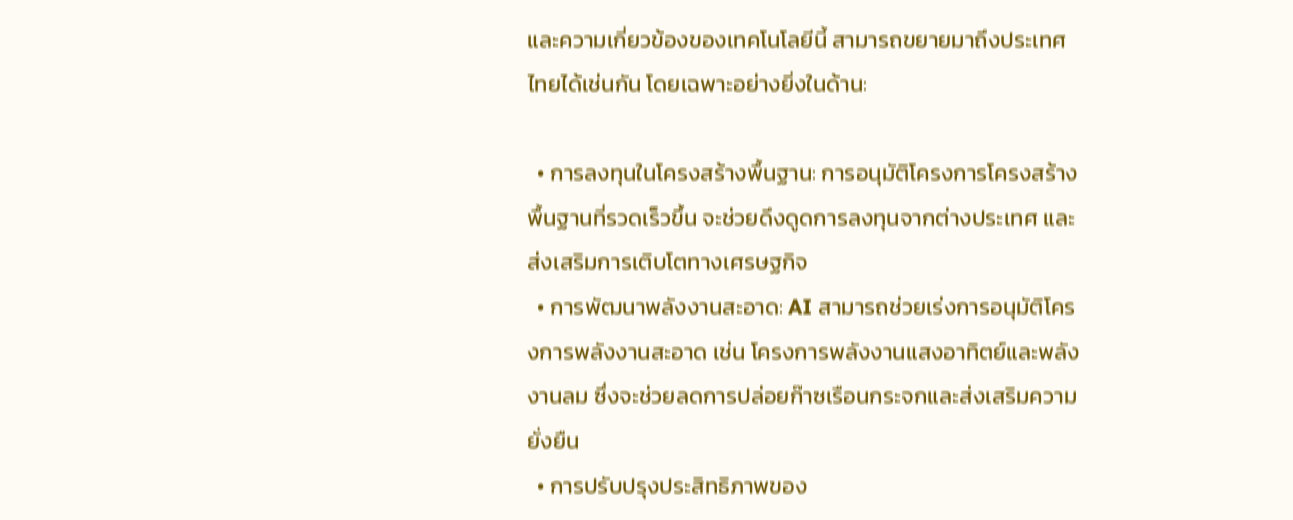และความเกี่ยวข้องของเทคโนโลยีนี้ สามารถขยายมาถึงประเทศไทยได้เช่นกัน โดยเฉพาะอย่างยิ่งในด้าน:

  • การลงทุนในโครงสร้างพื้นฐาน: การอนุมัติโครงการโครงสร้างพื้นฐานที่รวดเร็วขึ้น จะช่วยดึงดูดการลงทุนจากต่างประเทศ และส่งเสริมการเติบโตทางเศรษฐกิจ
  • การพัฒนาพลังงานสะอาด: AI สามารถช่วยเร่งการอนุมัติโครงการพลังงานสะอาด เช่น โครงการพลังงานแสงอาทิตย์และพลังงานลม ซึ่งจะช่วยลดการปล่อยก๊าซเรือนกระจกและส่งเสริมความยั่งยืน
  • การปรับปรุงประสิทธิภาพของ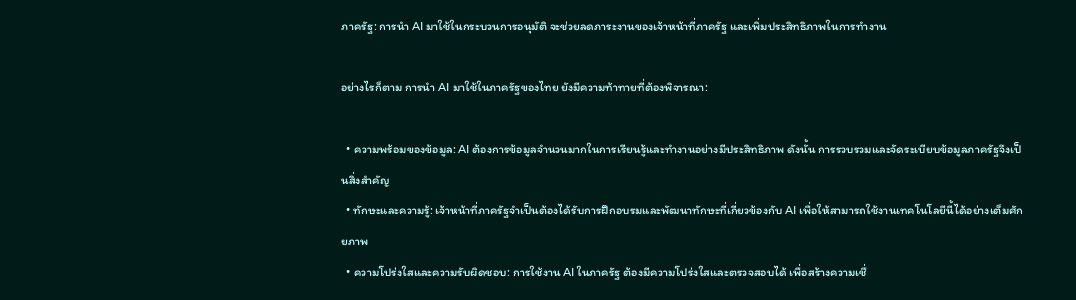ภาครัฐ: การนำ AI มาใช้ในกระบวนการอนุมัติ จะช่วยลดภาระงานของเจ้าหน้าที่ภาครัฐ และเพิ่มประสิทธิภาพในการทำงาน

อย่างไรก็ตาม การนำ AI มาใช้ในภาครัฐของไทย ยังมีความท้าทายที่ต้องพิจารณา:

  • ความพร้อมของข้อมูล: AI ต้องการข้อมูลจำนวนมากในการเรียนรู้และทำงานอย่างมีประสิทธิภาพ ดังนั้น การรวบรวมและจัดระเบียบข้อมูลภาครัฐจึงเป็นสิ่งสำคัญ
  • ทักษะและความรู้: เจ้าหน้าที่ภาครัฐจำเป็นต้องได้รับการฝึกอบรมและพัฒนาทักษะที่เกี่ยวข้องกับ AI เพื่อให้สามารถใช้งานเทคโนโลยีนี้ได้อย่างเต็มศักยภาพ
  • ความโปร่งใสและความรับผิดชอบ: การใช้งาน AI ในภาครัฐ ต้องมีความโปร่งใสและตรวจสอบได้ เพื่อสร้างความเชื่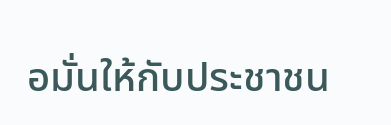อมั่นให้กับประชาชน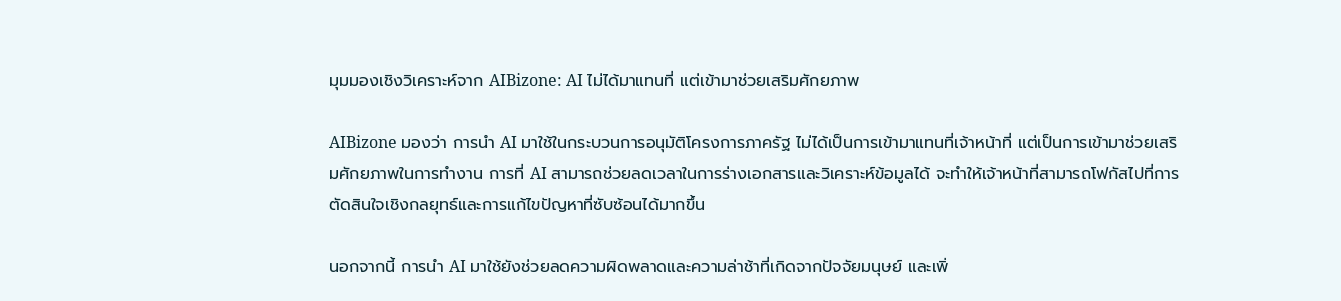มุมมองเชิงวิเคราะห์จาก AIBizone: AI ไม่ได้มาแทนที่ แต่เข้ามาช่วยเสริมศักยภาพ

AIBizone มองว่า การนำ AI มาใช้ในกระบวนการอนุมัติโครงการภาครัฐ ไม่ได้เป็นการเข้ามาแทนที่เจ้าหน้าที่ แต่เป็นการเข้ามาช่วยเสริมศักยภาพในการทำงาน การที่ AI สามารถช่วยลดเวลาในการร่างเอกสารและวิเคราะห์ข้อมูลได้ จะทำให้เจ้าหน้าที่สามารถโฟกัสไปที่การตัดสินใจเชิงกลยุทธ์และการแก้ไขปัญหาที่ซับซ้อนได้มากขึ้น

นอกจากนี้ การนำ AI มาใช้ยังช่วยลดความผิดพลาดและความล่าช้าที่เกิดจากปัจจัยมนุษย์ และเพิ่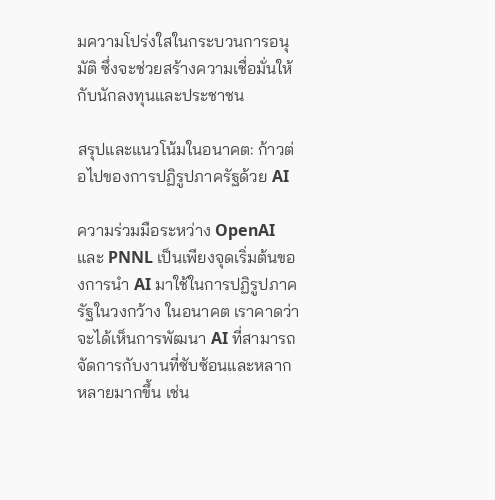มความโปร่งใสในกระบวนการอนุมัติ ซึ่งจะช่วยสร้างความเชื่อมั่นให้กับนักลงทุนและประชาชน

สรุปและแนวโน้มในอนาคต: ก้าวต่อไปของการปฏิรูปภาครัฐด้วย AI

ความร่วมมือระหว่าง OpenAI และ PNNL เป็นเพียงจุดเริ่มต้นของการนำ AI มาใช้ในการปฏิรูปภาครัฐในวงกว้าง ในอนาคต เราคาดว่าจะได้เห็นการพัฒนา AI ที่สามารถจัดการกับงานที่ซับซ้อนและหลากหลายมากขึ้น เช่น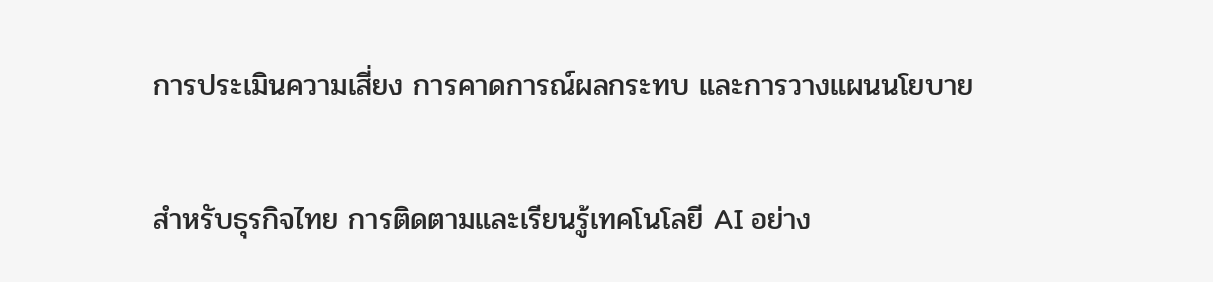การประเมินความเสี่ยง การคาดการณ์ผลกระทบ และการวางแผนนโยบาย

สำหรับธุรกิจไทย การติดตามและเรียนรู้เทคโนโลยี AI อย่าง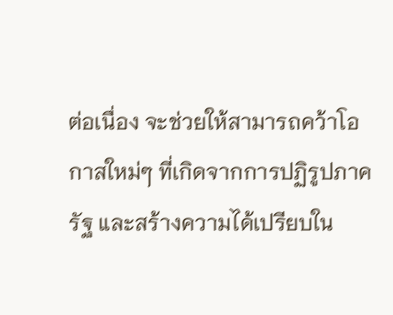ต่อเนื่อง จะช่วยให้สามารถคว้าโอกาสใหม่ๆ ที่เกิดจากการปฏิรูปภาครัฐ และสร้างความได้เปรียบใน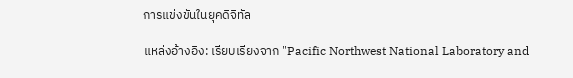การแข่งขันในยุคดิจิทัล

แหล่งอ้างอิง: เรียบเรียงจาก "Pacific Northwest National Laboratory and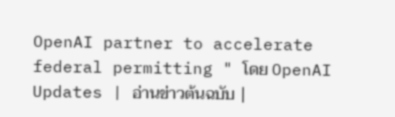OpenAI partner to accelerate federal permitting " โดย OpenAI Updates | อ่านข่าวต้นฉบับ |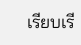เรียบเรี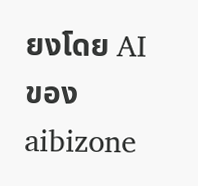ยงโดย AI ของ aibizone